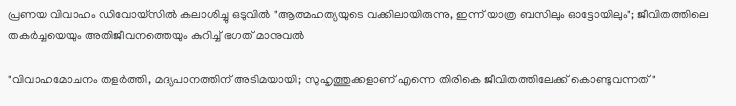പ്രണയ വിവാഹം ഡിവോയ്‌സിൽ കലാശിച്ചു ഒടുവിൽ "ആത്മഹത്യയുടെ വക്കിലായിരുന്നു, ഇന്ന് യാത്ര ബസിലും ഓട്ടോയിലും"; ജീവിതത്തിലെ തകർച്ചയെയും അതിജീവനത്തെയും കുറിച്ച് ഭഗത് മാനുവൽ

"വിവാഹമോചനം തളർത്തി, മദ്യപാനത്തിന് അടിമയായി; സുഹൃത്തുക്കളാണ് എന്നെ തിരികെ ജീവിതത്തിലേക്ക് കൊണ്ടുവന്നത്"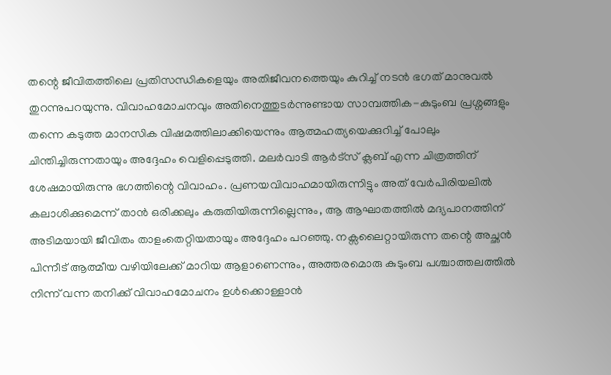തന്റെ ജീവിതത്തിലെ പ്രതിസന്ധികളെയും അതിജീവനത്തെയും കുറിച്ച് നടൻ ഭഗത് മാനുവൽ തുറന്നുപറയുന്നു. വിവാഹമോചനവും അതിനെത്തുടർന്നുണ്ടായ സാമ്പത്തിക-കുടുംബ പ്രശ്നങ്ങളും തന്നെ കടുത്ത മാനസിക വിഷമത്തിലാക്കിയെന്നും ആത്മഹത്യയെക്കുറിച്ച് പോലും ചിന്തിച്ചിരുന്നതായും അദ്ദേഹം വെളിപ്പെടുത്തി. മലർവാടി ആർട്സ് ക്ലബ് എന്ന ചിത്രത്തിന് ശേഷമായിരുന്നു ഭഗത്തിന്റെ വിവാഹം. പ്രണയവിവാഹമായിരുന്നിട്ടും അത് വേർപിരിയലിൽ കലാശിക്കുമെന്ന് താൻ ഒരിക്കലും കരുതിയിരുന്നില്ലെന്നും, ആ ആഘാതത്തിൽ മദ്യപാനത്തിന് അടിമയായി ജീവിതം താളംതെറ്റിയതായും അദ്ദേഹം പറഞ്ഞു. നക്സലൈറ്റായിരുന്ന തന്റെ അച്ഛൻ പിന്നീട് ആത്മീയ വഴിയിലേക്ക് മാറിയ ആളാണെന്നും, അത്തരമൊരു കുടുംബ പശ്ചാത്തലത്തിൽ നിന്ന് വന്ന തനിക്ക് വിവാഹമോചനം ഉൾക്കൊള്ളാൻ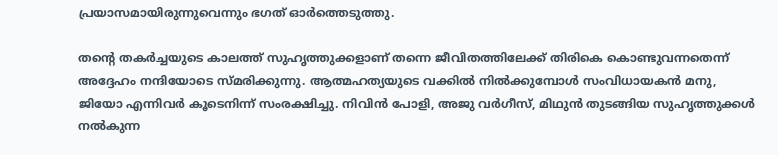പ്രയാസമായിരുന്നുവെന്നും ഭഗത് ഓർത്തെടുത്തു.

തന്റെ തകർച്ചയുടെ കാലത്ത് സുഹൃത്തുക്കളാണ് തന്നെ ജീവിതത്തിലേക്ക് തിരികെ കൊണ്ടുവന്നതെന്ന് അദ്ദേഹം നന്ദിയോടെ സ്മരിക്കുന്നു. ആത്മഹത്യയുടെ വക്കിൽ നിൽക്കുമ്പോൾ സംവിധായകൻ മനു, ജിയോ എന്നിവർ കൂടെനിന്ന് സംരക്ഷിച്ചു. നിവിൻ പോളി, അജു വർഗീസ്, മിഥുൻ തുടങ്ങിയ സുഹൃത്തുക്കൾ നൽകുന്ന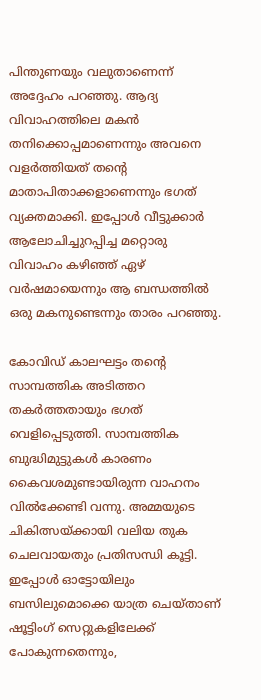പിന്തുണയും വലുതാണെന്ന് അദ്ദേഹം പറഞ്ഞു. ആദ്യ വിവാഹത്തിലെ മകൻ തനിക്കൊപ്പമാണെന്നും അവനെ വളർത്തിയത് തന്റെ മാതാപിതാക്കളാണെന്നും ഭഗത് വ്യക്തമാക്കി. ഇപ്പോൾ വീട്ടുക്കാർ ആലോചിച്ചുറപ്പിച്ച മറ്റൊരു വിവാഹം കഴിഞ്ഞ് ഏഴ് വർഷമായെന്നും ആ ബന്ധത്തിൽ ഒരു മകനുണ്ടെന്നും താരം പറഞ്ഞു.

കോവിഡ് കാലഘട്ടം തന്റെ സാമ്പത്തിക അടിത്തറ തകർത്തതായും ഭഗത് വെളിപ്പെടുത്തി. സാമ്പത്തിക ബുദ്ധിമുട്ടുകൾ കാരണം കൈവശമുണ്ടായിരുന്ന വാഹനം വിൽക്കേണ്ടി വന്നു. അമ്മയുടെ ചികിത്സയ്ക്കായി വലിയ തുക ചെലവായതും പ്രതിസന്ധി കൂട്ടി. ഇപ്പോൾ ഓട്ടോയിലും ബസിലുമൊക്കെ യാത്ര ചെയ്താണ് ഷൂട്ടിംഗ് സെറ്റുകളിലേക്ക് പോകുന്നതെന്നും,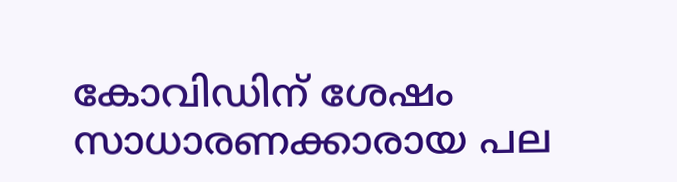കോവിഡിന് ശേഷം സാധാരണക്കാരായ പല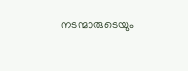നടന്മാരുടെയും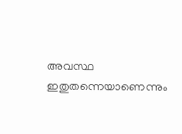അവസ്ഥ ഇതുതന്നെയാണെന്നും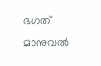ഭഗത് മാനുവൽ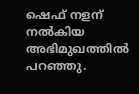ഷെഫ് നളന് നൽകിയ അഭിമുഖത്തിൽ പറഞ്ഞു.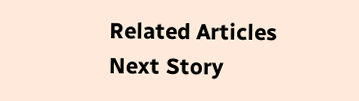Related Articles
Next Story